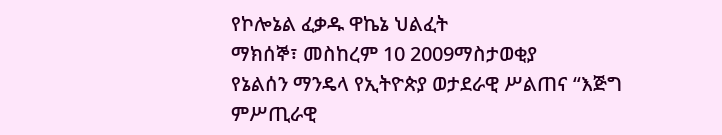የኮሎኔል ፈቃዱ ዋኬኔ ህልፈት
ማክሰኞ፣ መስከረም 10 2009ማስታወቂያ
የኔልሰን ማንዴላ የኢትዮጵያ ወታደራዊ ሥልጠና “እጅግ ምሥጢራዊ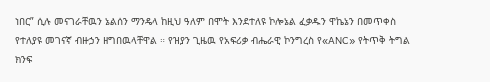ነበር” ሲሉ መናገራቸዉን ኔልሰን ማንዴላ ከዚህ ዓለም በሞት እንደተለዩ ኮሎኔል ፈቃዱን ዋኬኔን በመጥቀስ የተለያዩ መገናኛ ብዙኃን ዘግበዉላቸዋል ። የዝያን ጊዜዉ የአፍሪቃ ብሔራዊ ኮንግረስ የ«ANC» የትጥቅ ትግል ክንፍ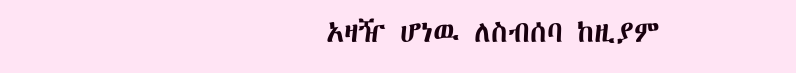አዛዥ ሆነዉ ለስብሰባ ከዚያም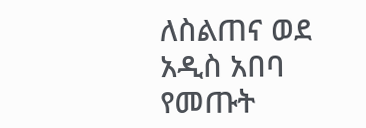ለስልጠና ወደ አዲስ አበባ የመጡት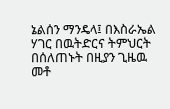ኔልሰን ማንዴላ፤ በእስራኤል ሃገር በዉትድርና ትምህርት በሰለጠኑት በዚያን ጊዜዉ መቶ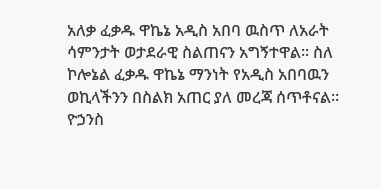አለቃ ፈቃዱ ዋኬኔ አዲስ አበባ ዉስጥ ለአራት ሳምንታት ወታደራዊ ስልጠናን አግኝተዋል። ስለ ኮሎኔል ፈቃዱ ዋኬኔ ማንነት የአዲስ አበባዉን ወኪላችንን በስልክ አጠር ያለ መረጃ ሰጥቶናል።
ዮኃንስ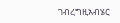ገብረግዚአብሄር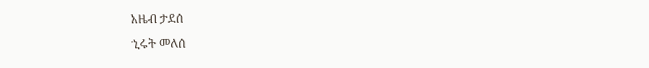አዜብ ታደሰ
ኂሩት መለሰ